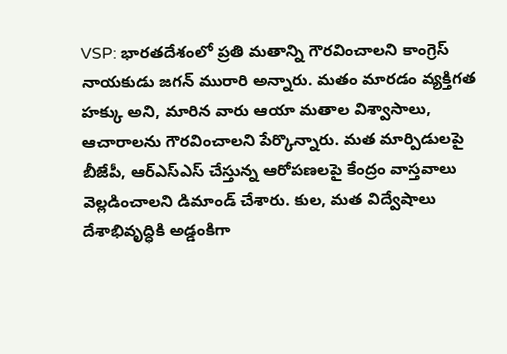VSP: భారతదేశంలో ప్రతి మతాన్ని గౌరవించాలని కాంగ్రెస్ నాయకుడు జగన్ మురారి అన్నారు. మతం మారడం వ్యక్తిగత హక్కు అని, మారిన వారు ఆయా మతాల విశ్వాసాలు, ఆచారాలను గౌరవించాలని పేర్కొన్నారు. మత మార్పిడులపై బీజేపీ, ఆర్ఎస్ఎస్ చేస్తున్న ఆరోపణలపై కేంద్రం వాస్తవాలు వెల్లడించాలని డిమాండ్ చేశారు. కుల, మత విద్వేషాలు దేశాభివృద్ధికి అడ్డంకిగా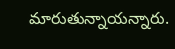మారుతున్నాయన్నారు.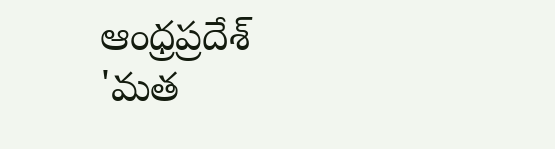ఆంధ్రప్రదేశ్
'మత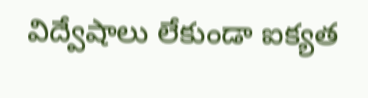విద్వేషాలు లేకుండా ఐక్యత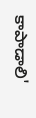కాపాడాలి'